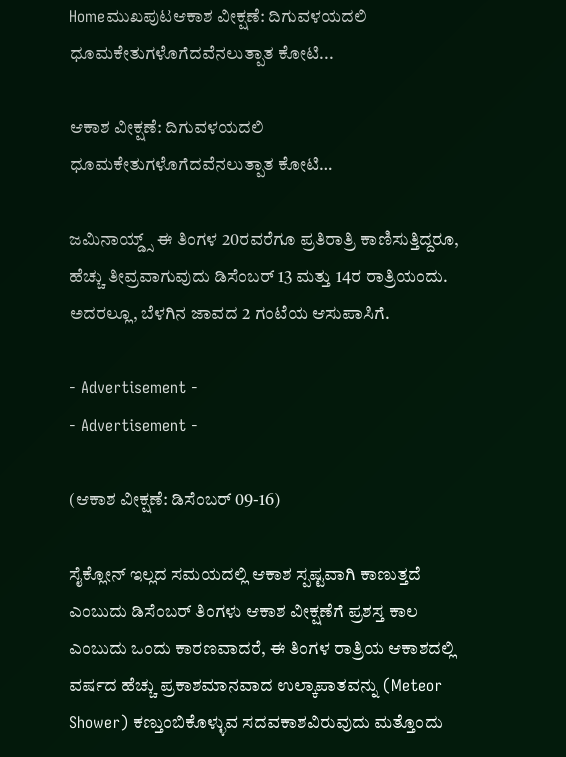Homeಮುಖಪುಟಆಕಾಶ ವೀಕ್ಷಣೆ: ದಿಗುವಳಯದಲಿ ಧೂಮಕೇತುಗಳೊಗೆದವೆನಲುತ್ಪಾತ ಕೋಟಿ...

ಆಕಾಶ ವೀಕ್ಷಣೆ: ದಿಗುವಳಯದಲಿ ಧೂಮಕೇತುಗಳೊಗೆದವೆನಲುತ್ಪಾತ ಕೋಟಿ…

ಜಮಿನಾಯ್ಡ್ಸ್ ಈ ತಿಂಗಳ 20ರವರೆಗೂ ಪ್ರತಿರಾತ್ರಿ ಕಾಣಿಸುತ್ತಿದ್ದರೂ, ಹೆಚ್ಚು ತೀವ್ರವಾಗುವುದು ಡಿಸೆಂಬರ್ 13 ಮತ್ತು 14ರ ರಾತ್ರಿಯಂದು. ಅದರಲ್ಲೂ, ಬೆಳಗಿನ ಜಾವದ 2 ಗಂಟೆಯ ಆಸುಪಾಸಿಗೆ.

- Advertisement -
- Advertisement -

(ಆಕಾಶ ವೀಕ್ಷಣೆ: ಡಿಸೆಂಬರ್ 09-16)

ಸೈಕ್ಲೋನ್ ಇಲ್ಲದ ಸಮಯದಲ್ಲಿ ಆಕಾಶ ಸ್ಪಷ್ಟವಾಗಿ ಕಾಣುತ್ತದೆ ಎಂಬುದು ಡಿಸೆಂಬರ್ ತಿಂಗಳು ಆಕಾಶ ವೀಕ್ಷಣೆಗೆ ಪ್ರಶಸ್ತ ಕಾಲ ಎಂಬುದು ಒಂದು ಕಾರಣವಾದರೆ, ಈ ತಿಂಗಳ ರಾತ್ರಿಯ ಆಕಾಶದಲ್ಲಿ ವರ್ಷದ ಹೆಚ್ಚು ಪ್ರಕಾಶಮಾನವಾದ ಉಲ್ಕಾಪಾತವನ್ನು (Meteor Shower) ಕಣ್ತುಂಬಿಕೊಳ್ಳುವ ಸದವಕಾಶವಿರುವುದು ಮತ್ತೊಂದು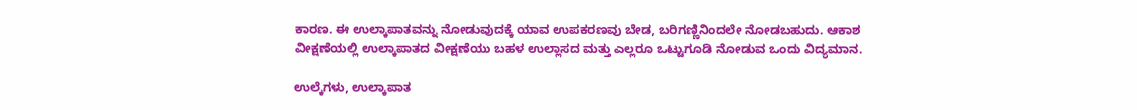ಕಾರಣ. ಈ ಉಲ್ಕಾಪಾತವನ್ನು ನೋಡುವುದಕ್ಕೆ ಯಾವ ಉಪಕರಣವು ಬೇಡ, ಬರಿಗಣ್ಣಿನಿಂದಲೇ ನೋಡಬಹುದು. ಆಕಾಶ ವೀಕ್ಷಣೆಯಲ್ಲಿ ಉಲ್ಕಾಪಾತದ ವೀಕ್ಷಣೆಯು ಬಹಳ ಉಲ್ಲಾಸದ ಮತ್ತು ಎಲ್ಲರೂ ಒಟ್ಟುಗೂಡಿ ನೋಡುವ ಒಂದು ವಿದ್ಯಮಾನ.

ಉಲ್ಕೆಗಳು, ಉಲ್ಕಾಪಾತ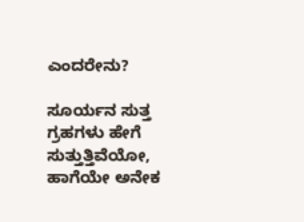ಎಂದರೇನು?

ಸೂರ್ಯನ ಸುತ್ತ ಗ್ರಹಗಳು ಹೇಗೆ ಸುತ್ತುತ್ತಿವೆಯೋ, ಹಾಗೆಯೇ ಅನೇಕ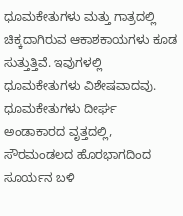ಧೂಮಕೇತುಗಳು ಮತ್ತು ಗಾತ್ರದಲ್ಲಿ ಚಿಕ್ಕದಾಗಿರುವ ಆಕಾಶಕಾಯಗಳು ಕೂಡ ಸುತ್ತುತ್ತಿವೆ. ಇವುಗಳಲ್ಲಿ ಧೂಮಕೇತುಗಳು ವಿಶೇಷವಾದವು. ಧೂಮಕೇತುಗಳು ದೀರ್ಘ ಅಂಡಾಕಾರದ ವೃತ್ತದಲ್ಲಿ, ಸೌರಮಂಡಲದ ಹೊರಭಾಗದಿಂದ ಸೂರ್ಯನ ಬಳಿ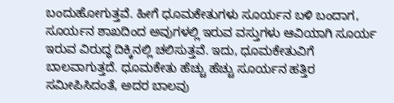ಬಂದುಹೋಗುತ್ತವೆ. ಹೀಗೆ ಧೂಮಕೇತುಗಳು ಸೂರ್ಯನ ಬಳಿ ಬಂದಾಗ, ಸೂರ್ಯನ ಶಾಖದಿಂದ ಅವುಗಳಲ್ಲಿ ಇರುವ ವಸ್ತುಗಳು ಆವಿಯಾಗಿ ಸೂರ್ಯ ಇರುವ ವಿರುದ್ಧ ದಿಕ್ಕಿನಲ್ಲಿ ಚಲಿಸುತ್ತವೆ. ಇದು, ಧೂಮಕೇತುವಿಗೆ ಬಾಲವಾಗುತ್ತದೆ. ಧೂಮಕೇತು ಹೆಚ್ಚು ಹೆಚ್ಚು ಸೂರ್ಯನ ಹತ್ತಿರ ಸಮೀಪಿಸಿದಂತೆ, ಅದರ ಬಾಲವು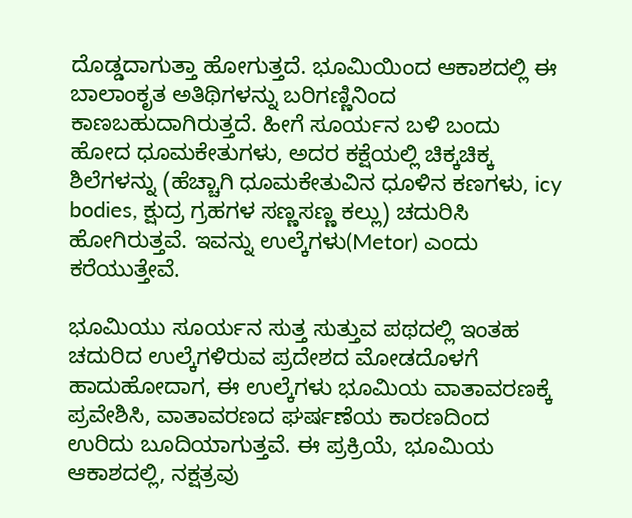ದೊಡ್ಡದಾಗುತ್ತಾ ಹೋಗುತ್ತದೆ. ಭೂಮಿಯಿಂದ ಆಕಾಶದಲ್ಲಿ ಈ ಬಾಲಾಂಕೃತ ಅತಿಥಿಗಳನ್ನು ಬರಿಗಣ್ಣಿನಿಂದ ಕಾಣಬಹುದಾಗಿರುತ್ತದೆ. ಹೀಗೆ ಸೂರ್ಯನ ಬಳಿ ಬಂದು ಹೋದ ಧೂಮಕೇತುಗಳು, ಅದರ ಕಕ್ಷೆಯಲ್ಲಿ ಚಿಕ್ಕಚಿಕ್ಕ ಶಿಲೆಗಳನ್ನು (ಹೆಚ್ಚಾಗಿ ಧೂಮಕೇತುವಿನ ಧೂಳಿನ ಕಣಗಳು, icy bodies, ಕ್ಷುದ್ರ ಗ್ರಹಗಳ ಸಣ್ಣಸಣ್ಣ ಕಲ್ಲು) ಚದುರಿಸಿ ಹೋಗಿರುತ್ತವೆ. ಇವನ್ನು ಉಲ್ಕೆಗಳು(Metor) ಎಂದು ಕರೆಯುತ್ತೇವೆ.

ಭೂಮಿಯು ಸೂರ್ಯನ ಸುತ್ತ ಸುತ್ತುವ ಪಥದಲ್ಲಿ ಇಂತಹ ಚದುರಿದ ಉಲ್ಕೆಗಳಿರುವ ಪ್ರದೇಶದ ಮೋಡದೊಳಗೆ ಹಾದುಹೋದಾಗ, ಈ ಉಲ್ಕೆಗಳು ಭೂಮಿಯ ವಾತಾವರಣಕ್ಕೆ ಪ್ರವೇಶಿಸಿ, ವಾತಾವರಣದ ಘರ್ಷಣೆಯ ಕಾರಣದಿಂದ ಉರಿದು ಬೂದಿಯಾಗುತ್ತವೆ. ಈ ಪ್ರಕ್ರಿಯೆ, ಭೂಮಿಯ ಆಕಾಶದಲ್ಲಿ, ನಕ್ಷತ್ರವು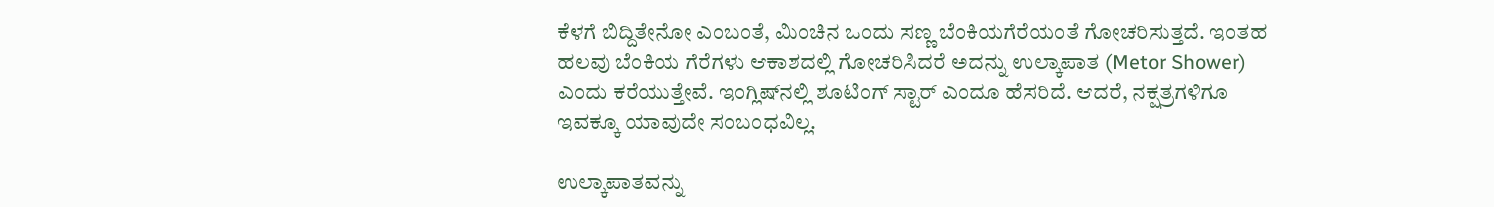ಕೆಳಗೆ ಬಿದ್ದಿತೇನೋ ಎಂಬಂತೆ, ಮಿಂಚಿನ ಒಂದು ಸಣ್ಣ ಬೆಂಕಿಯಗೆರೆಯಂತೆ ಗೋಚರಿಸುತ್ತದೆ. ಇಂತಹ ಹಲವು ಬೆಂಕಿಯ ಗೆರೆಗಳು ಆಕಾಶದಲ್ಲಿ ಗೋಚರಿಸಿದರೆ ಅದನ್ನು ಉಲ್ಕಾಪಾತ (Metor Shower) ಎಂದು ಕರೆಯುತ್ತೇವೆ. ಇಂಗ್ಲಿಷ್‌ನಲ್ಲಿ ಶೂಟಿಂಗ್ ಸ್ಟಾರ್ ಎಂದೂ ಹೆಸರಿದೆ. ಆದರೆ, ನಕ್ಷತ್ರಗಳಿಗೂ ಇವಕ್ಕೂ ಯಾವುದೇ ಸಂಬಂಧವಿಲ್ಲ.

ಉಲ್ಕಾಪಾತವನ್ನು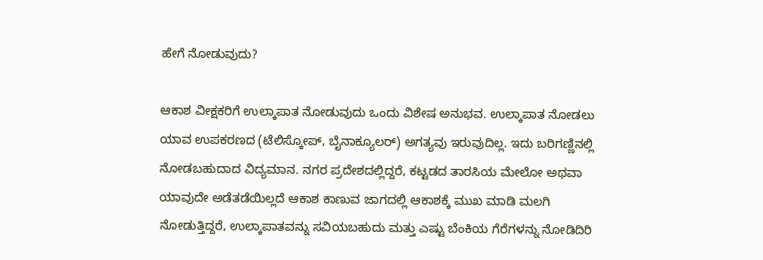ಹೇಗೆ ನೋಡುವುದು?

ಆಕಾಶ ವೀಕ್ಷಕರಿಗೆ ಉಲ್ಕಾಪಾತ ನೋಡುವುದು ಒಂದು ವಿಶೇಷ ಅನುಭವ. ಉಲ್ಕಾಪಾತ ನೋಡಲು ಯಾವ ಉಪಕರಣದ (ಟೆಲಿಸ್ಕೋಪ್, ಬೈನಾಕ್ಯೂಲರ್) ಅಗತ್ಯವು ಇರುವುದಿಲ್ಲ. ಇದು ಬರಿಗಣ್ಣಿನಲ್ಲಿ ನೋಡಬಹುದಾದ ವಿದ್ಯಮಾನ. ನಗರ ಪ್ರದೇಶದಲ್ಲಿದ್ದರೆ, ಕಟ್ಟಡದ ತಾರಸಿಯ ಮೇಲೋ ಅಥವಾ ಯಾವುದೇ ಅಡೆತಡೆಯಿಲ್ಲದೆ ಆಕಾಶ ಕಾಣುವ ಜಾಗದಲ್ಲಿ ಆಕಾಶಕ್ಕೆ ಮುಖ ಮಾಡಿ ಮಲಗಿ ನೋಡುತ್ತಿದ್ದರೆ, ಉಲ್ಕಾಪಾತವನ್ನು ಸವಿಯಬಹುದು ಮತ್ತು ಎಷ್ಟು ಬೆಂಕಿಯ ಗೆರೆಗಳನ್ನು ನೋಡಿದಿರಿ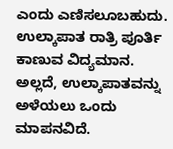ಎಂದು ಎಣಿಸಲೂಬಹುದು. ಉಲ್ಕಾಪಾತ ರಾತ್ರಿ ಪೂರ್ತಿ ಕಾಣುವ ವಿದ್ಯಮಾನ. ಅಲ್ಲದೆ, ಉಲ್ಕಾಪಾತವನ್ನು ಅಳೆಯಲು ಒಂದು ಮಾಪನವಿದೆ.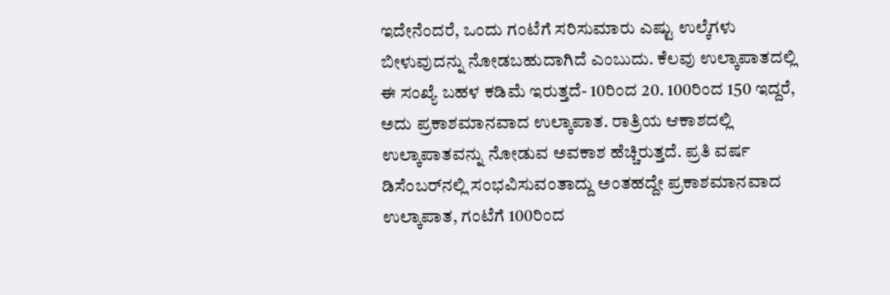ಇದೇನೆಂದರೆ, ಒಂದು ಗಂಟೆಗೆ ಸರಿಸುಮಾರು ಎಷ್ಟು ಉಲ್ಕೆಗಳು ಬೀಳುವುದನ್ನು ನೋಡಬಹುದಾಗಿದೆ ಎಂಬುದು. ಕೆಲವು ಉಲ್ಕಾಪಾತದಲ್ಲಿ ಈ ಸಂಖ್ಯೆ ಬಹಳ ಕಡಿಮೆ ಇರುತ್ತದೆ- 10ರಿಂದ 20. 100ರಿಂದ 150 ಇದ್ದರೆ, ಅದು ಪ್ರಕಾಶಮಾನವಾದ ಉಲ್ಕಾಪಾತ. ರಾತ್ರಿಯ ಆಕಾಶದಲ್ಲಿ ಉಲ್ಕಾಪಾತವನ್ನು ನೋಡುವ ಅವಕಾಶ ಹೆಚ್ಚಿರುತ್ತದೆ. ಪ್ರತಿ ವರ್ಷ ಡಿಸೆಂಬರ್‌ನಲ್ಲಿ ಸಂಭವಿಸುವಂತಾದ್ದು ಅಂತಹದ್ದೇ ಪ್ರಕಾಶಮಾನವಾದ ಉಲ್ಕಾಪಾತ, ಗಂಟೆಗೆ 100ರಿಂದ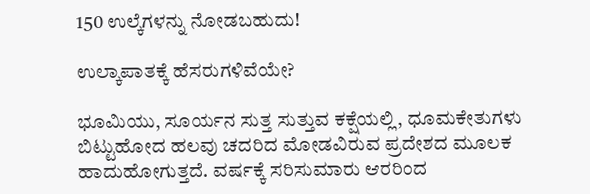150 ಉಲ್ಕೆಗಳನ್ನು ನೋಡಬಹುದು!

ಉಲ್ಕಾಪಾತಕ್ಕೆ ಹೆಸರುಗಳಿವೆಯೇ?

ಭೂಮಿಯು, ಸೂರ್ಯನ ಸುತ್ತ ಸುತ್ತುವ ಕಕ್ಷೆಯಲ್ಲಿ, ಧೂಮಕೇತುಗಳು ಬಿಟ್ಟುಹೋದ ಹಲವು ಚದರಿದ ಮೋಡವಿರುವ ಪ್ರದೇಶದ ಮೂಲಕ ಹಾದುಹೋಗುತ್ತದೆ. ವರ್ಷಕ್ಕೆ ಸರಿಸುಮಾರು ಆರರಿಂದ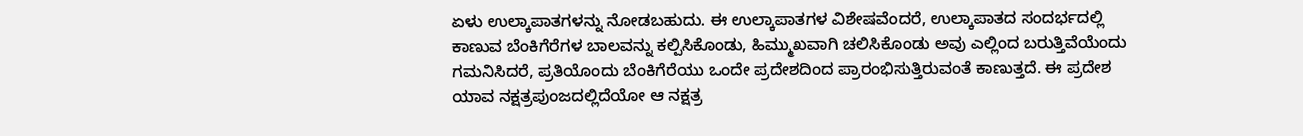ಏಳು ಉಲ್ಕಾಪಾತಗಳನ್ನು ನೋಡಬಹುದು. ಈ ಉಲ್ಕಾಪಾತಗಳ ವಿಶೇಷವೆಂದರೆ, ಉಲ್ಕಾಪಾತದ ಸಂದರ್ಭದಲ್ಲಿ ಕಾಣುವ ಬೆಂಕಿಗೆರೆಗಳ ಬಾಲವನ್ನು ಕಲ್ಪಿಸಿಕೊಂಡು, ಹಿಮ್ಮುಖವಾಗಿ ಚಲಿಸಿಕೊಂಡು ಅವು ಎಲ್ಲಿಂದ ಬರುತ್ತಿವೆಯೆಂದು ಗಮನಿಸಿದರೆ, ಪ್ರತಿಯೊಂದು ಬೆಂಕಿಗೆರೆಯು ಒಂದೇ ಪ್ರದೇಶದಿಂದ ಪ್ರಾರಂಭಿಸುತ್ತಿರುವಂತೆ ಕಾಣುತ್ತದೆ. ಈ ಪ್ರದೇಶ ಯಾವ ನಕ್ಷತ್ರಪುಂಜದಲ್ಲಿದೆಯೋ ಆ ನಕ್ಷತ್ರ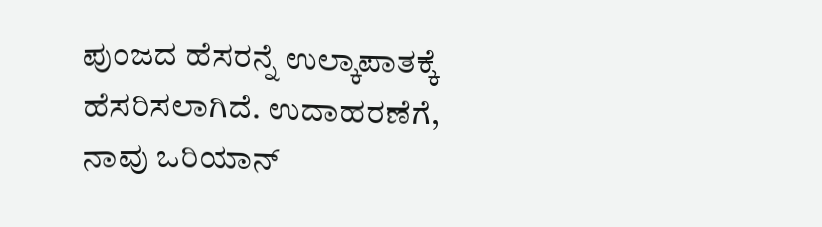ಪುಂಜದ ಹೆಸರನ್ನೆ ಉಲ್ಕಾಪಾತಕ್ಕೆ ಹೆಸರಿಸಲಾಗಿದೆ. ಉದಾಹರಣೆಗೆ, ನಾವು ಒರಿಯಾನ್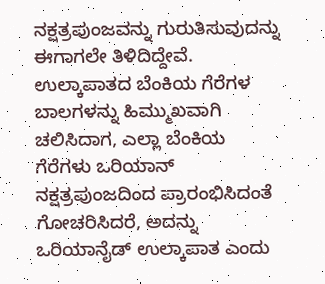ನಕ್ಷತ್ರಪುಂಜವನ್ನು ಗುರುತಿಸುವುದನ್ನು ಈಗಾಗಲೇ ತಿಳಿದಿದ್ದೇವೆ. ಉಲ್ಕಾಪಾತದ ಬೆಂಕಿಯ ಗೆರೆಗಳ ಬಾಲಗಳನ್ನು ಹಿಮ್ಮುಖವಾಗಿ ಚಲಿಸಿದಾಗ, ಎಲ್ಲಾ ಬೆಂಕಿಯ ಗೆರೆಗಳು ಒರಿಯಾನ್ ನಕ್ಷತ್ರಪುಂಜದಿಂದ ಪ್ರಾರಂಭಿಸಿದಂತೆ ಗೋಚರಿಸಿದರೆ, ಅದನ್ನು ಒರಿಯಾನೈಡ್ ಉಲ್ಕಾಪಾತ ಎಂದು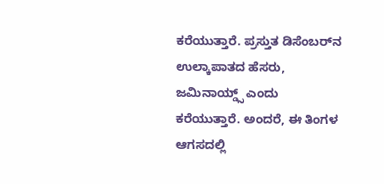ಕರೆಯುತ್ತಾರೆ. ಪ್ರಸ್ತುತ ಡಿಸೆಂಬರ್‌ನ ಉಲ್ಕಾಪಾತದ ಹೆಸರು, ಜಮಿನಾಯ್ಡ್ಸ್ ಎಂದು ಕರೆಯುತ್ತಾರೆ. ಅಂದರೆ, ಈ ತಿಂಗಳ ಆಗಸದಲ್ಲಿ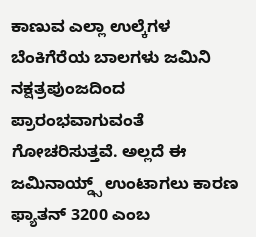ಕಾಣುವ ಎಲ್ಲಾ ಉಲ್ಕೆಗಳ ಬೆಂಕಿಗೆರೆಯ ಬಾಲಗಳು ಜಮಿನಿ ನಕ್ಷತ್ರಪುಂಜದಿಂದ ಪ್ರಾರಂಭವಾಗುವಂತೆ ಗೋಚರಿಸುತ್ತವೆ. ಅಲ್ಲದೆ ಈ ಜಮಿನಾಯ್ಡ್ಸ್ ಉಂಟಾಗಲು ಕಾರಣ ಫ್ಯಾತನ್ 3200 ಎಂಬ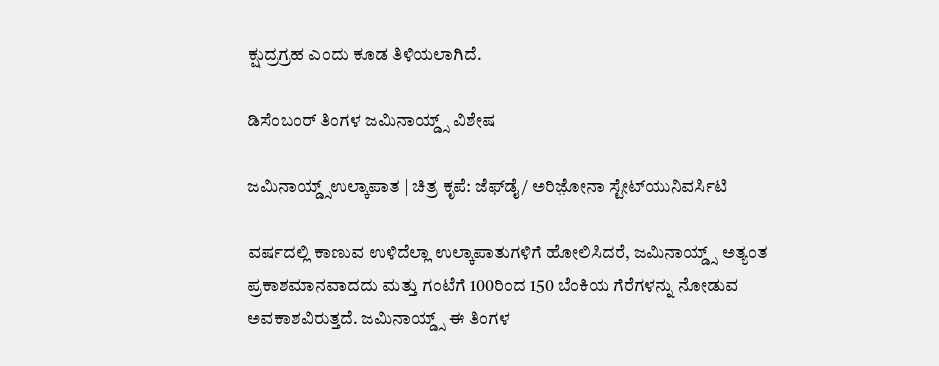ಕ್ಷುದ್ರಗ್ರಹ ಎಂದು ಕೂಡ ತಿಳಿಯಲಾಗಿದೆ.

ಡಿಸೆಂಬಂರ್ ತಿಂಗಳ ಜಮಿನಾಯ್ಡ್ಸ್ ವಿಶೇಷ

ಜಮಿನಾಯ್ಡ್ಸ್‌ಉಲ್ಕಾಪಾತ | ಚಿತ್ರ ಕೃಪೆ: ಜೆಫ್‌ಡೈ/ ಅರಿಜ಼ೋನಾ ಸ್ಟೇಟ್‌ಯುನಿವರ್ಸಿಟಿ

ವರ್ಷದಲ್ಲಿ ಕಾಣುವ ಉಳಿದೆಲ್ಲಾ ಉಲ್ಕಾಪಾತುಗಳಿಗೆ ಹೋಲಿಸಿದರೆ, ಜಮಿನಾಯ್ಡ್ಸ್ ಅತ್ಯಂತ ಪ್ರಕಾಶಮಾನವಾದದು ಮತ್ತು ಗಂಟೆಗೆ 100ರಿಂದ 150 ಬೆಂಕಿಯ ಗೆರೆಗಳನ್ನು ನೋಡುವ ಅವಕಾಶವಿರುತ್ತದೆ. ಜಮಿನಾಯ್ಡ್ಸ್ ಈ ತಿಂಗಳ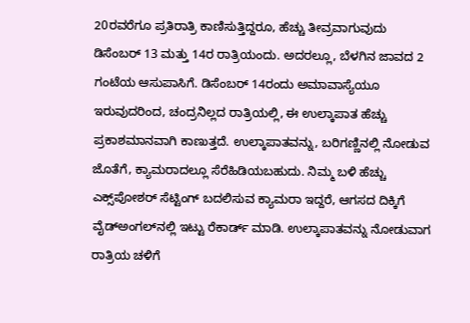20ರವರೆಗೂ ಪ್ರತಿರಾತ್ರಿ ಕಾಣಿಸುತ್ತಿದ್ದರೂ, ಹೆಚ್ಚು ತೀವ್ರವಾಗುವುದು ಡಿಸೆಂಬರ್ 13 ಮತ್ತು 14ರ ರಾತ್ರಿಯಂದು. ಅದರಲ್ಲೂ, ಬೆಳಗಿನ ಜಾವದ 2 ಗಂಟೆಯ ಆಸುಪಾಸಿಗೆ. ಡಿಸೆಂಬರ್ 14ರಂದು ಅಮಾವಾಸ್ಯೆಯೂ ಇರುವುದರಿಂದ, ಚಂದ್ರನಿಲ್ಲದ ರಾತ್ರಿಯಲ್ಲಿ, ಈ ಉಲ್ಕಾಪಾತ ಹೆಚ್ಚು ಪ್ರಕಾಶಮಾನವಾಗಿ ಕಾಣುತ್ತದೆ. ಉಲ್ಕಾಪಾತವನ್ನು, ಬರಿಗಣ್ಣಿನಲ್ಲಿ ನೋಡುವ ಜೊತೆಗೆ, ಕ್ಯಾಮರಾದಲ್ಲೂ ಸೆರೆಹಿಡಿಯಬಹುದು. ನಿಮ್ಮ ಬಳಿ ಹೆಚ್ಚು ಎಕ್ಸ್‌ಪೋಶರ್ ಸೆಟ್ಟಿಂಗ್ ಬದಲಿಸುವ ಕ್ಯಾಮರಾ ಇದ್ದರೆ, ಆಗಸದ ದಿಕ್ಕಿಗೆ ವೈಡ್‌ಅಂಗಲ್‌ನಲ್ಲಿ ಇಟ್ಟು ರೆಕಾರ್ಡ್ ಮಾಡಿ. ಉಲ್ಕಾಪಾತವನ್ನು ನೋಡುವಾಗ ರಾತ್ರಿಯ ಚಳಿಗೆ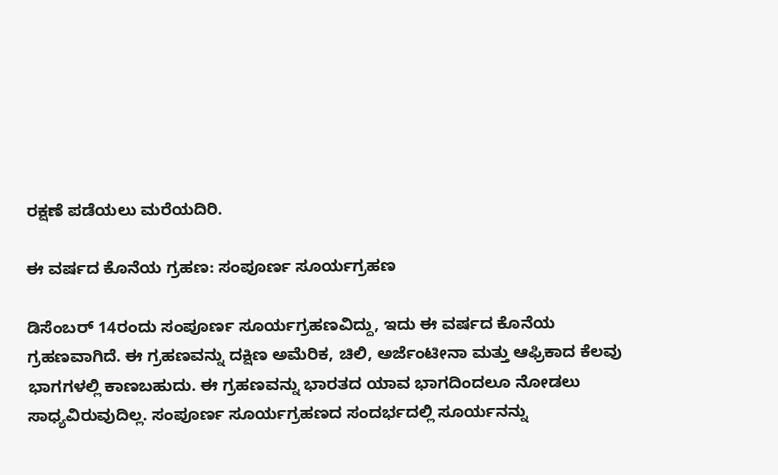ರಕ್ಷಣೆ ಪಡೆಯಲು ಮರೆಯದಿರಿ.

ಈ ವರ್ಷದ ಕೊನೆಯ ಗ್ರಹಣ: ಸಂಪೂರ್ಣ ಸೂರ್ಯಗ್ರಹಣ

ಡಿಸೆಂಬರ್ 14ರಂದು ಸಂಪೂರ್ಣ ಸೂರ್ಯಗ್ರಹಣವಿದ್ದು, ಇದು ಈ ವರ್ಷದ ಕೊನೆಯ ಗ್ರಹಣವಾಗಿದೆ. ಈ ಗ್ರಹಣವನ್ನು ದಕ್ಷಿಣ ಅಮೆರಿಕ, ಚಿಲಿ, ಅರ್ಜೆಂಟೀನಾ ಮತ್ತು ಆಫ್ರಿಕಾದ ಕೆಲವು ಭಾಗಗಳಲ್ಲಿ ಕಾಣಬಹುದು. ಈ ಗ್ರಹಣವನ್ನು ಭಾರತದ ಯಾವ ಭಾಗದಿಂದಲೂ ನೋಡಲು ಸಾಧ್ಯವಿರುವುದಿಲ್ಲ. ಸಂಪೂರ್ಣ ಸೂರ್ಯಗ್ರಹಣದ ಸಂದರ್ಭದಲ್ಲಿ ಸೂರ್ಯನನ್ನು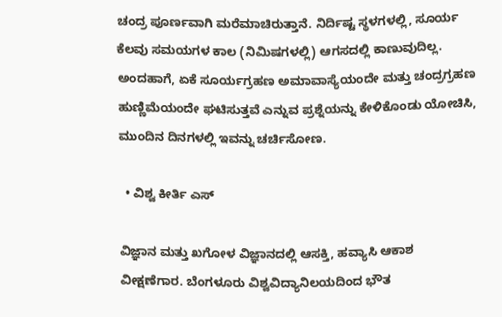ಚಂದ್ರ ಪೂರ್ಣವಾಗಿ ಮರೆಮಾಚಿರುತ್ತಾನೆ. ನಿರ್ದಿಷ್ಟ ಸ್ಥಳಗಳಲ್ಲಿ, ಸೂರ್ಯ ಕೆಲವು ಸಮಯಗಳ ಕಾಲ (ನಿಮಿಷಗಳಲ್ಲಿ) ಆಗಸದಲ್ಲಿ ಕಾಣುವುದಿಲ್ಲ. ಅಂದಹಾಗೆ, ಏಕೆ ಸೂರ್ಯಗ್ರಹಣ ಅಮಾವಾಸ್ಯೆಯಂದೇ ಮತ್ತು ಚಂದ್ರಗ್ರಹಣ ಹುಣ್ಣಿಮೆಯಂದೇ ಘಟಿಸುತ್ತವೆ ಎನ್ನುವ ಪ್ರಶ್ನೆಯನ್ನು ಕೇಳಿಕೊಂಡು ಯೋಚಿಸಿ, ಮುಂದಿನ ದಿನಗಳಲ್ಲಿ ಇವನ್ನು ಚರ್ಚಿಸೋಣ.

  • ವಿಶ್ವ ಕೀರ್ತಿ ಎಸ್

ವಿಜ್ಞಾನ ಮತ್ತು ಖಗೋಳ ವಿಜ್ಞಾನದಲ್ಲಿ ಆಸಕ್ತಿ, ಹವ್ಯಾಸಿ ಆಕಾಶ ವೀಕ್ಷಣೆಗಾರ. ಬೆಂಗಳೂರು ವಿಶ್ವವಿದ್ಯಾನಿಲಯದಿಂದ ಭೌತ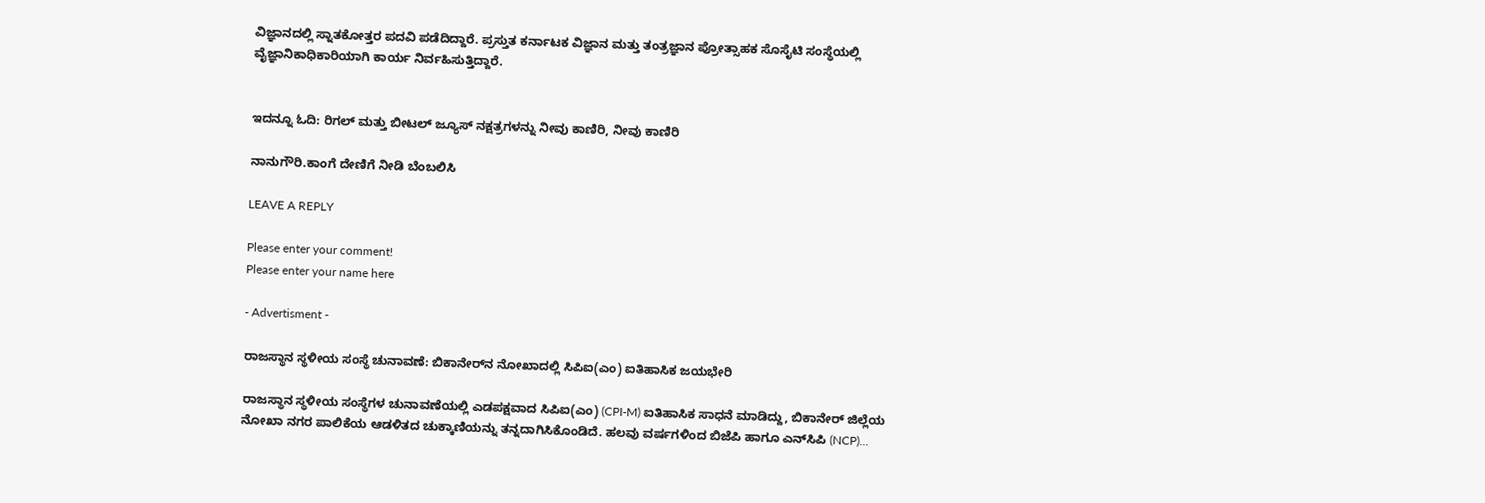ವಿಜ್ಞಾನದಲ್ಲಿ ಸ್ನಾತಕೋತ್ತರ ಪದವಿ ಪಡೆದಿದ್ದಾರೆ. ಪ್ರಸ್ತುತ ಕರ್ನಾಟಕ ವಿಜ್ಞಾನ ಮತ್ತು ತಂತ್ರಜ್ಞಾನ ಪ್ರೋತ್ಸಾಹಕ ಸೊಸೈಟಿ ಸಂಸ್ಥೆಯಲ್ಲಿ ವೈಜ್ಞಾನಿಕಾಧಿಕಾರಿಯಾಗಿ ಕಾರ್ಯ ನಿರ್ವಹಿಸುತ್ತಿದ್ದಾರೆ.


ಇದನ್ನೂ ಓದಿ: ರಿಗಲ್ ಮತ್ತು ಬೀಟಲ್ ಜ್ಯೂಸ್ ನಕ್ಷತ್ರಗಳನ್ನು ನೀವು ಕಾಣಿರಿ, ನೀವು ಕಾಣಿರಿ

ನಾನುಗೌರಿ.ಕಾಂಗೆ ದೇಣಿಗೆ ನೀಡಿ ಬೆಂಬಲಿಸಿ

LEAVE A REPLY

Please enter your comment!
Please enter your name here

- Advertisment -

ರಾಜಸ್ಥಾನ ಸ್ಥಳೀಯ ಸಂಸ್ಥೆ ಚುನಾವಣೆ: ಬಿಕಾನೇರ್‌ನ ನೋಖಾದಲ್ಲಿ ಸಿಪಿಐ(ಎಂ) ಐತಿಹಾಸಿಕ ಜಯಭೇರಿ

ರಾಜಸ್ಥಾನ ಸ್ಥಳೀಯ ಸಂಸ್ಥೆಗಳ ಚುನಾವಣೆಯಲ್ಲಿ ಎಡಪಕ್ಷವಾದ ಸಿಪಿಐ(ಎಂ) (CPI-M) ಐತಿಹಾಸಿಕ ಸಾಧನೆ ಮಾಡಿದ್ದು, ಬಿಕಾನೇರ್ ಜಿಲ್ಲೆಯ ನೋಖಾ ನಗರ ಪಾಲಿಕೆಯ ಆಡಳಿತದ ಚುಕ್ಕಾಣಿಯನ್ನು ತನ್ನದಾಗಿಸಿಕೊಂಡಿದೆ. ಹಲವು ವರ್ಷಗಳಿಂದ ಬಿಜೆಪಿ ಹಾಗೂ ಎನ್‌ಸಿಪಿ (NCP)...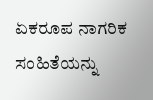ಏಕರೂಪ ನಾಗರಿಕ ಸಂಹಿತೆಯನ್ನು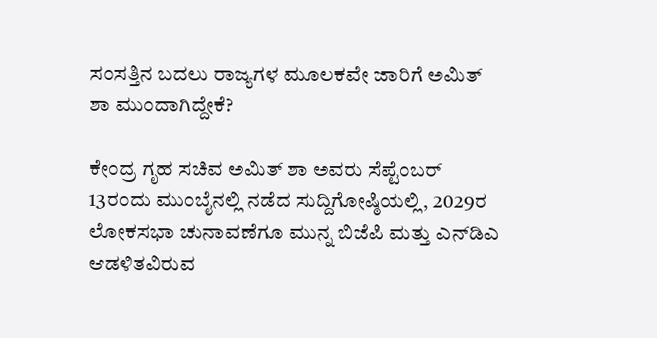ಸಂಸತ್ತಿನ ಬದಲು ರಾಜ್ಯಗಳ ಮೂಲಕವೇ ಜಾರಿಗೆ ಅಮಿತ್ ಶಾ ಮುಂದಾಗಿದ್ದೇಕೆ?

ಕೇಂದ್ರ ಗೃಹ ಸಚಿವ ಅಮಿತ್ ಶಾ ಅವರು ಸೆಪ್ಟೆಂಬರ್ 13ರಂದು ಮುಂಬೈನಲ್ಲಿ ನಡೆದ ಸುದ್ದಿಗೋಷ್ಠಿಯಲ್ಲಿ, 2029ರ ಲೋಕಸಭಾ ಚುನಾವಣೆಗೂ ಮುನ್ನ ಬಿಜೆಪಿ ಮತ್ತು ಎನ್‌ಡಿಎ ಆಡಳಿತವಿರುವ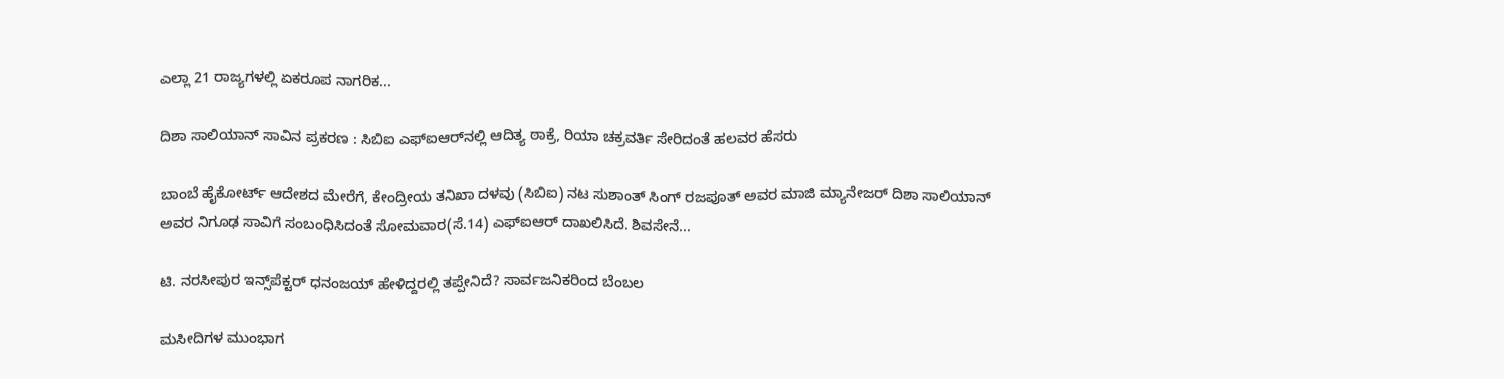ಎಲ್ಲಾ 21 ರಾಜ್ಯಗಳಲ್ಲಿ ಏಕರೂಪ ನಾಗರಿಕ...

ದಿಶಾ ಸಾಲಿಯಾನ್ ಸಾವಿನ ಪ್ರಕರಣ : ಸಿಬಿಐ ಎಫ್ಐಆರ್‌ನಲ್ಲಿ ಆದಿತ್ಯ ಠಾಕ್ರೆ, ರಿಯಾ ಚಕ್ರವರ್ತಿ ಸೇರಿದಂತೆ ಹಲವರ ಹೆಸರು

ಬಾಂಬೆ ಹೈಕೋರ್ಟ್ ಆದೇಶದ ಮೇರೆಗೆ, ಕೇಂದ್ರೀಯ ತನಿಖಾ ದಳವು (ಸಿಬಿಐ) ನಟ ಸುಶಾಂತ್ ಸಿಂಗ್ ರಜಪೂತ್ ಅವರ ಮಾಜಿ ಮ್ಯಾನೇಜರ್ ದಿಶಾ ಸಾಲಿಯಾನ್ ಅವರ ನಿಗೂಢ ಸಾವಿಗೆ ಸಂಬಂಧಿಸಿದಂತೆ ಸೋಮವಾರ(ಸೆ.14) ಎಫ್‌ಐಆರ್ ದಾಖಲಿಸಿದೆ. ಶಿವಸೇನೆ...

ಟಿ. ನರಸೀಪುರ ಇನ್ಸ್‌ಪೆಕ್ಟರ್‌ ಧನಂಜಯ್‌ ಹೇಳಿದ್ದರಲ್ಲಿ ತಪ್ಪೇನಿದೆ? ಸಾರ್ವಜನಿಕರಿಂದ ಬೆಂಬಲ

ಮಸೀದಿಗಳ ಮುಂಭಾಗ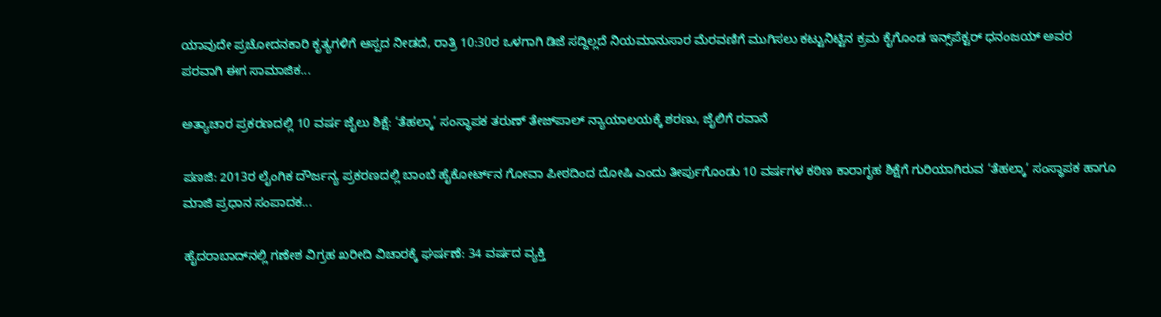ಯಾವುದೇ ಪ್ರಚೋದನಕಾರಿ ಕೃತ್ಯಗಳಿಗೆ ಆಸ್ಪದ ನೀಡದೆ, ರಾತ್ರಿ 10:30ರ ಒಳಗಾಗಿ ಡಿಜೆ ಸದ್ದಿಲ್ಲದೆ ನಿಯಮಾನುಸಾರ ಮೆರವಣಿಗೆ ಮುಗಿಸಲು ಕಟ್ಟುನಿಟ್ಟಿನ ಕ್ರಮ ಕೈಗೊಂಡ ಇನ್ಸ್‌ಪೆಕ್ಟರ್ ಧನಂಜಯ್ ಅವರ ಪರವಾಗಿ ಈಗ ಸಾಮಾಜಿಕ...

ಅತ್ಯಾಚಾರ ಪ್ರಕರಣದಲ್ಲಿ 10 ವರ್ಷ ಜೈಲು ಶಿಕ್ಷೆ: ‘ತೆಹಲ್ಕಾ’ ಸಂಸ್ಥಾಪಕ ತರುಣ್ ತೇಜ್‌ಪಾಲ್ ನ್ಯಾಯಾಲಯಕ್ಕೆ ಶರಣು, ಜೈಲಿಗೆ ರವಾನೆ

ಪಣಜಿ: 2013ರ ಲೈಂಗಿಕ ದೌರ್ಜನ್ಯ ಪ್ರಕರಣದಲ್ಲಿ ಬಾಂಬೆ ಹೈಕೋರ್ಟ್‌ನ ಗೋವಾ ಪೀಠದಿಂದ ದೋಷಿ ಎಂದು ತೀರ್ಪುಗೊಂಡು 10 ವರ್ಷಗಳ ಕಠಿಣ ಕಾರಾಗೃಹ ಶಿಕ್ಷೆಗೆ ಗುರಿಯಾಗಿರುವ ‘ತೆಹಲ್ಕಾ’ ಸಂಸ್ಥಾಪಕ ಹಾಗೂ ಮಾಜಿ ಪ್ರಧಾನ ಸಂಪಾದಕ...

ಹೈದರಾಬಾದ್‌ನಲ್ಲಿ ಗಣೇಶ ವಿಗ್ರಹ ಖರೀದಿ ವಿಚಾರಕ್ಕೆ ಘರ್ಷಣೆ: 34 ವರ್ಷದ ವ್ಯಕ್ತಿ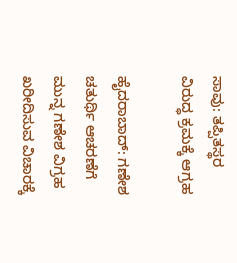ಸಾವು: ತಪ್ಪಿತಸ್ಥರ ವಿರುದ್ಧ ಕ್ರಮಕ್ಕೆ ಆಗ್ರಹ

ಹೈದರಾಬಾದ್: ಗಣೇಶ ಚತುರ್ಥಿ ಆಚರಣೆಗೆ ಮುನ್ನ ಗಣೇಶ ವಿಗ್ರಹ ಖರೀದಿಸುವ ವಿಚಾರಕ್ಕೆ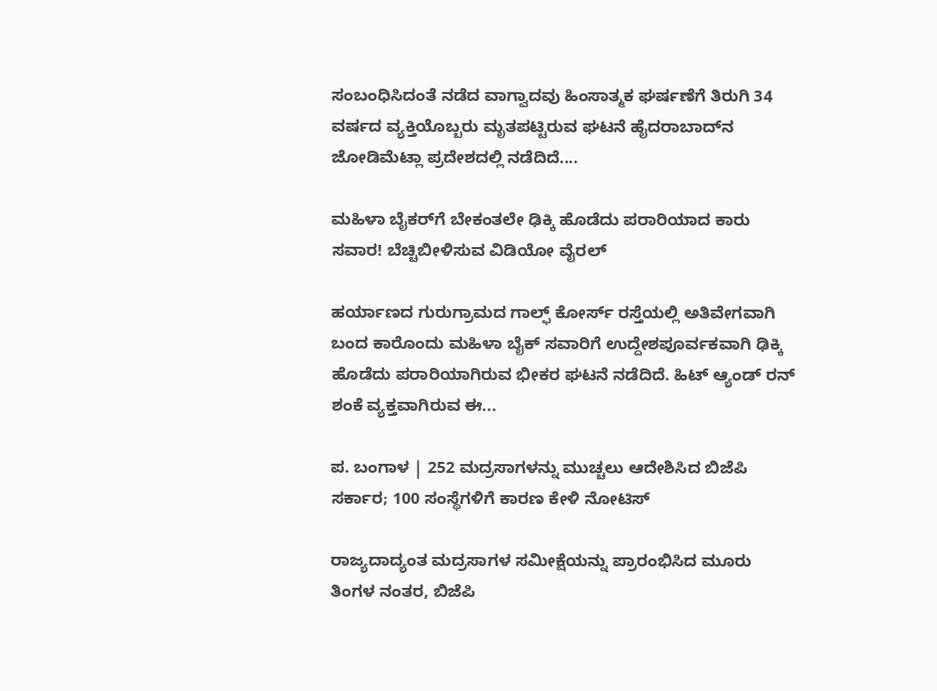ಸಂಬಂಧಿಸಿದಂತೆ ನಡೆದ ವಾಗ್ವಾದವು ಹಿಂಸಾತ್ಮಕ ಘರ್ಷಣೆಗೆ ತಿರುಗಿ 34 ವರ್ಷದ ವ್ಯಕ್ತಿಯೊಬ್ಬರು ಮೃತಪಟ್ಟಿರುವ ಘಟನೆ ಹೈದರಾಬಾದ್‌ನ ಜೋಡಿಮೆಟ್ಲಾ ಪ್ರದೇಶದಲ್ಲಿ ನಡೆದಿದೆ....

ಮಹಿಳಾ ಬೈಕರ್‌ಗೆ ಬೇಕಂತಲೇ ಢಿಕ್ಕಿ ಹೊಡೆದು ಪರಾರಿಯಾದ ಕಾರು ಸವಾರ! ಬೆಚ್ಚಿಬೀಳಿಸುವ ವಿಡಿಯೋ ವೈರಲ್

ಹರ್ಯಾಣದ ಗುರುಗ್ರಾಮದ ಗಾಲ್ಫ್ ಕೋರ್ಸ್ ರಸ್ತೆಯಲ್ಲಿ ಅತಿವೇಗವಾಗಿ ಬಂದ ಕಾರೊಂದು ಮಹಿಳಾ ಬೈಕ್ ಸವಾರಿಗೆ ಉದ್ದೇಶಪೂರ್ವಕವಾಗಿ ಢಿಕ್ಕಿ ಹೊಡೆದು ಪರಾರಿಯಾಗಿರುವ ಭೀಕರ ಘಟನೆ ನಡೆದಿದೆ. ಹಿಟ್ ಆ್ಯಂಡ್ ರನ್ ಶಂಕೆ ವ್ಯಕ್ತವಾಗಿರುವ ಈ...

ಪ. ಬಂಗಾಳ | 252 ಮದ್ರಸಾಗಳನ್ನು ಮುಚ್ಚಲು ಆದೇಶಿಸಿದ ಬಿಜೆಪಿ ಸರ್ಕಾರ; 100 ಸಂಸ್ಥೆಗಳಿಗೆ ಕಾರಣ ಕೇಳಿ ನೋಟಿಸ್

ರಾಜ್ಯದಾದ್ಯಂತ ಮದ್ರಸಾಗಳ ಸಮೀಕ್ಷೆಯನ್ನು ಪ್ರಾರಂಭಿಸಿದ ಮೂರು ತಿಂಗಳ ನಂತರ, ಬಿಜೆಪಿ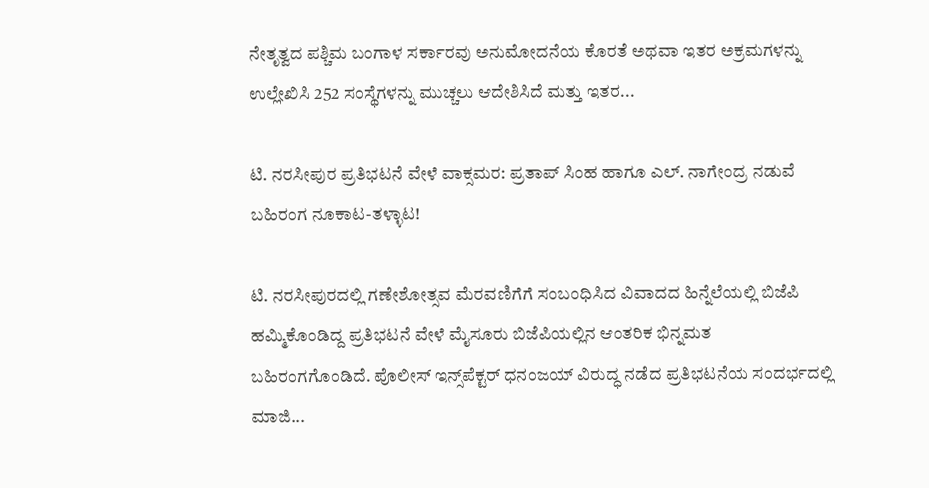ನೇತೃತ್ವದ ಪಶ್ಚಿಮ ಬಂಗಾಳ ಸರ್ಕಾರವು ಅನುಮೋದನೆಯ ಕೊರತೆ ಅಥವಾ ಇತರ ಅಕ್ರಮಗಳನ್ನು ಉಲ್ಲೇಖಿಸಿ 252 ಸಂಸ್ಥೆಗಳನ್ನು ಮುಚ್ಚಲು ಆದೇಶಿಸಿದೆ ಮತ್ತು ಇತರ...

ಟಿ. ನರಸೀಪುರ ಪ್ರತಿಭಟನೆ ವೇಳೆ ವಾಕ್ಸಮರ: ಪ್ರತಾಪ್ ಸಿಂಹ ಹಾಗೂ ಎಲ್. ನಾಗೇಂದ್ರ ನಡುವೆ ಬಹಿರಂಗ ನೂಕಾಟ-ತಳ್ಳಾಟ!

ಟಿ. ನರಸೀಪುರದಲ್ಲಿ ಗಣೇಶೋತ್ಸವ ಮೆರವಣಿಗೆಗೆ ಸಂಬಂಧಿಸಿದ ವಿವಾದದ ಹಿನ್ನೆಲೆಯಲ್ಲಿ ಬಿಜೆಪಿ ಹಮ್ಮಿಕೊಂಡಿದ್ದ ಪ್ರತಿಭಟನೆ ವೇಳೆ ಮೈಸೂರು ಬಿಜೆಪಿಯಲ್ಲಿನ ಆಂತರಿಕ ಭಿನ್ನಮತ ಬಹಿರಂಗಗೊಂಡಿದೆ. ಪೊಲೀಸ್ ಇನ್ಸ್‌ಪೆಕ್ಟರ್ ಧನಂಜಯ್ ವಿರುದ್ಧ ನಡೆದ ಪ್ರತಿಭಟನೆಯ ಸಂದರ್ಭದಲ್ಲಿ ಮಾಜಿ...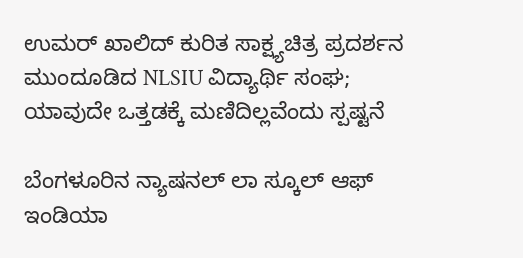ಉಮರ್ ಖಾಲಿದ್ ಕುರಿತ ಸಾಕ್ಷ್ಯಚಿತ್ರ ಪ್ರದರ್ಶನ ಮುಂದೂಡಿದ NLSIU ವಿದ್ಯಾರ್ಥಿ ಸಂಘ; ಯಾವುದೇ ಒತ್ತಡಕ್ಕೆ ಮಣಿದಿಲ್ಲವೆಂದು ಸ್ಪಷ್ಟನೆ

ಬೆಂಗಳೂರಿನ ನ್ಯಾಷನಲ್ ಲಾ ಸ್ಕೂಲ್ ಆಫ್ ಇಂಡಿಯಾ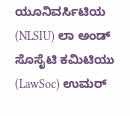ಯೂನಿವರ್ಸಿಟಿಯ (NLSIU) ಲಾ ಅಂಡ್ ಸೊಸೈಟಿ ಕಮಿಟಿಯು (LawSoc) ಉಮರ್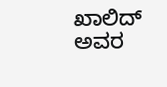ಖಾಲಿದ್ ಅವರ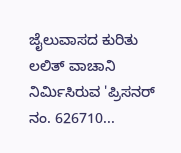ಜೈಲುವಾಸದ ಕುರಿತು ಲಲಿತ್ ವಾಚಾನಿ ನಿರ್ಮಿಸಿರುವ 'ಪ್ರಿಸನರ್ ನಂ. 626710...